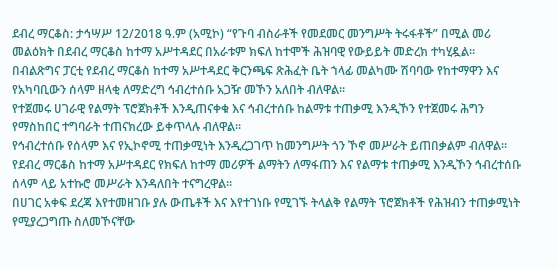ደብረ ማርቆስ: ታኅሣሥ 12/2018 ዓ.ም (አሚኮ) “የጉባ ብስራቶች የመደመር መንግሥት ትሩፋቶች” በሚል መሪ መልዕክት በደብረ ማርቆስ ከተማ አሥተዳደር በአራቱም ክፍለ ከተሞች ሕዝባዊ የውይይት መድረክ ተካሂዷል።
በብልጽግና ፓርቲ የደብረ ማርቆስ ከተማ አሥተዳደር ቅርንጫፍ ጽሕፈት ቤት ኀላፊ መልካሙ ሽባባው የከተማዋን እና የአካባቢውን ሰላም ዘላቂ ለማድረግ ኅብረተሰቡ አጋዥ መኾን አለበት ብለዋል።
የተጀመሩ ሀገራዊ የልማት ፕሮጀክቶች እንዲጠናቀቁ እና ኅብረተሰቡ ከልማቱ ተጠቃሚ እንዲኾን የተጀመሩ ሕግን የማስከበር ተግባራት ተጠናክረው ይቀጥላሉ ብለዋል፡፡
የኅብረተሰቡ የሰላም እና የኢኮኖሚ ተጠቃሚነት እንዲረጋገጥ ከመንግሥት ጎን ኾኖ መሥራት ይጠበቃልም ብለዋል።
የደብረ ማርቆስ ከተማ አሥተዳደር የክፍለ ከተማ መሪዎች ልማትን ለማፋጠን እና የልማቱ ተጠቃሚ እንዲኾን ኅብረተሰቡ ሰላም ላይ አተኩሮ መሥራት እንዳለበት ተናግረዋል፡፡
በሀገር አቀፍ ደረጃ እየተመዘገቡ ያሉ ውጤቶች እና እየተገነቡ የሚገኙ ትላልቅ የልማት ፕሮጀክቶች የሕዝብን ተጠቃሚነት የሚያረጋግጡ ስለመኾናቸው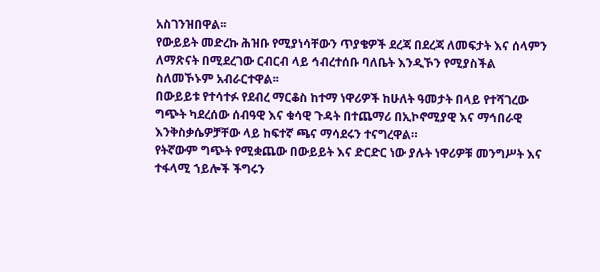አስገንዝበዋል፡፡
የውይይት መድረኩ ሕዝቡ የሚያነሳቸውን ጥያቄዎች ደረጃ በደረጃ ለመፍታት እና ሰላምን ለማጽናት በሚደረገው ርብርብ ላይ ኅብረተሰቡ ባለቤት እንዲኾን የሚያስችል ስለመኾኑም አብራርተዋል፡፡
በውይይቱ የተሳተፉ የደብረ ማርቆስ ከተማ ነዋሪዎች ከሁለት ዓመታት በላይ የተሻገረው ግጭት ካደረሰው ሰብዓዊ እና ቁሳዊ ጉዳት በተጨማሪ በኢኮኖሚያዊ እና ማኅበራዊ እንቅስቃሴዎቻቸው ላይ ከፍተኛ ጫና ማሳደሩን ተናግረዋል።
የትኛውም ግጭት የሚቋጨው በውይይት እና ድርድር ነው ያሉት ነዋሪዎቹ መንግሥት እና ተፋላሚ ኀይሎች ችግሩን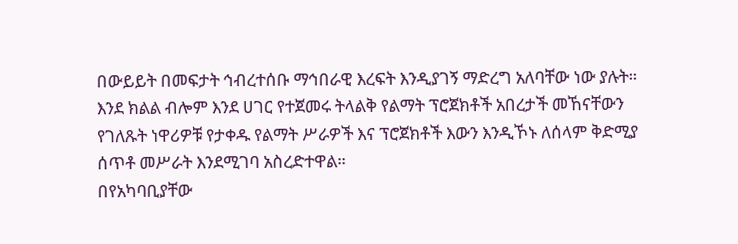በውይይት በመፍታት ኅብረተሰቡ ማኅበራዊ እረፍት እንዲያገኝ ማድረግ አለባቸው ነው ያሉት።
እንደ ክልል ብሎም እንደ ሀገር የተጀመሩ ትላልቅ የልማት ፕሮጀክቶች አበረታች መኸናቸውን የገለጹት ነዋሪዎቹ የታቀዱ የልማት ሥራዎች እና ፕሮጀክቶች እውን እንዲኾኑ ለሰላም ቅድሚያ ሰጥቶ መሥራት እንደሚገባ አስረድተዋል።
በየአካባቢያቸው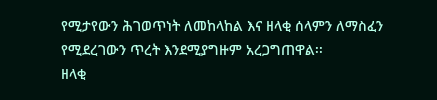የሚታየውን ሕገወጥነት ለመከላከል እና ዘላቂ ሰላምን ለማስፈን የሚደረገውን ጥረት እንደሚያግዙም አረጋግጠዋል፡፡
ዘላቂ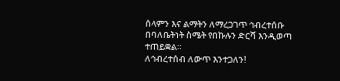ሰላምን እና ልማትን ለማረጋገጥ ኅብረተሰቡ በባለቤትነት ስሜት የበኩሉን ድርሻ እንዲወጣ ተጠይቋል።
ለኅብረተሰብ ለውጥ እንተጋለን!